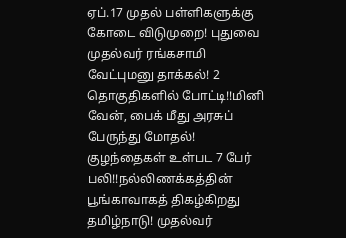ஏப்.17 முதல் பள்ளிகளுக்கு கோடை விடுமுறை! புதுவை முதல்வர் ரங்கசாமி வேட்புமனு தாக்கல்! 2 தொகுதிகளில் போட்டி!!மினி வேன், பைக் மீது அரசுப் பேருந்து மோதல்! குழந்தைகள் உள்பட 7 பேர் பலி!!நல்லிணக்கத்தின் பூங்காவாகத் திகழ்கிறது தமிழ்நாடு! முதல்வர்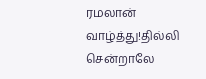ரமலான் வாழ்த்து!தில்லி சென்றாலே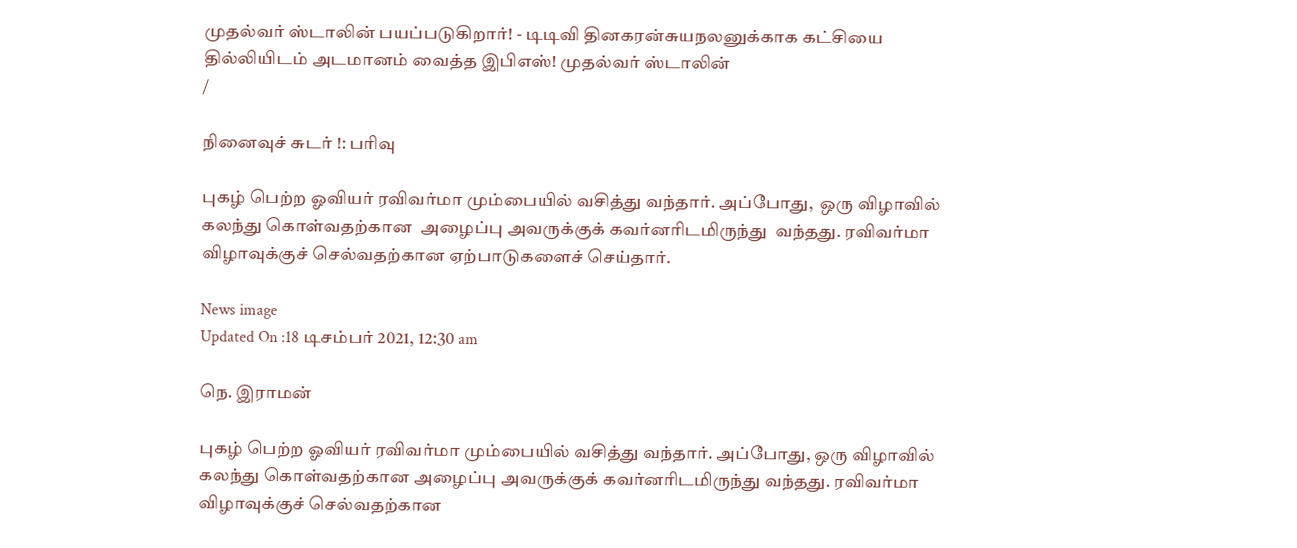முதல்வர் ஸ்டாலின் பயப்படுகிறார்! - டிடிவி தினகரன்சுயநலனுக்காக கட்சியை தில்லியிடம் அடமானம் வைத்த இபிஎஸ்! முதல்வர் ஸ்டாலின்
/

நினைவுச் சுடர் !: பரிவு

புகழ் பெற்ற ஓவியர் ரவிவர்மா மும்பையில் வசித்து வந்தார். அப்போது,  ஒரு விழாவில் கலந்து கொள்வதற்கான  அழைப்பு அவருக்குக் கவர்னரிடமிருந்து  வந்தது. ரவிவர்மா விழாவுக்குச் செல்வதற்கான ஏற்பாடுகளைச் செய்தார்.

News image
Updated On :18 டிசம்பர் 2021, 12:30 am

நெ. இராமன்

புகழ் பெற்ற ஓவியர் ரவிவர்மா மும்பையில் வசித்து வந்தார். அப்போது, ஒரு விழாவில் கலந்து கொள்வதற்கான அழைப்பு அவருக்குக் கவர்னரிடமிருந்து வந்தது. ரவிவர்மா விழாவுக்குச் செல்வதற்கான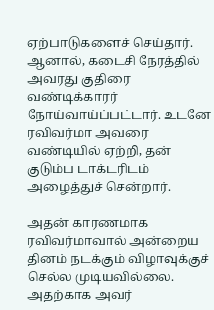ஏற்பாடுகளைச் செய்தார். ஆனால், கடைசி நேரத்தில் அவரது குதிரை வண்டிக்காரர் நோய்வாய்ப்பட்டார். உடனே ரவிவர்மா அவரை வண்டியில் ஏற்றி, தன் குடும்ப டாக்டரிடம் அழைத்துச் சென்றார்.

அதன் காரணமாக ரவிவர்மாவால் அன்றைய தினம் நடக்கும் விழாவுக்குச் செல்ல முடியவில்லை. அதற்காக அவர்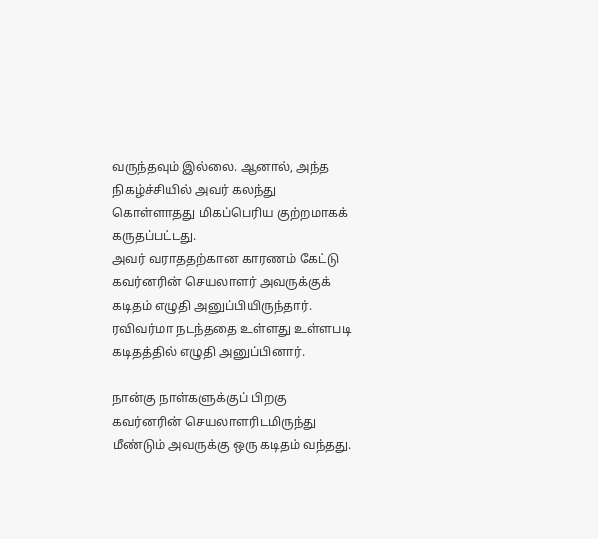வருந்தவும் இல்லை. ஆனால், அந்த நிகழ்ச்சியில் அவர் கலந்து கொள்ளாதது மிகப்பெரிய குற்றமாகக் கருதப்பட்டது.
அவர் வராததற்கான காரணம் கேட்டு கவர்னரின் செயலாளர் அவருக்குக் கடிதம் எழுதி அனுப்பியிருந்தார். ரவிவர்மா நடந்ததை உள்ளது உள்ளபடி கடிதத்தில் எழுதி அனுப்பினார்.

நான்கு நாள்களுக்குப் பிறகு கவர்னரின் செயலாளரிடமிருந்து மீண்டும் அவருக்கு ஒரு கடிதம் வந்தது.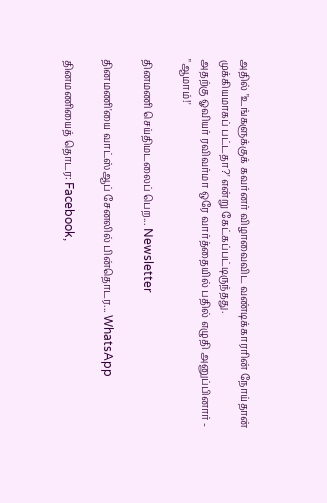அதில் "உங்களுக்குக் கவர்னர் விழாவைவிட வண்டிக்காரரின் நோய்தான் முக்கியமாகப் பட்டதா?' என்று கேட்கப்பட்டிருந்தது.
அதற்கு ஓவியர் ரவிவர்மா ஒரே வார்த்தையில் பதில் எழுதி அனுப்பினார் - "ஆமாம்!'

தினமணி செய்திமடலைப் பெற... Newsletter

தினமணி'யை வாட்ஸ்ஆப் சேனலில் பின்தொடர... WhatsApp

தினமணியைத் தொடர: Facebook,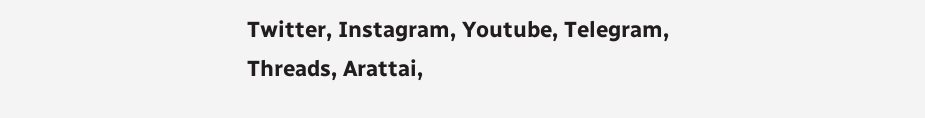Twitter, Instagram, Youtube, Telegram, Threads, Arattai,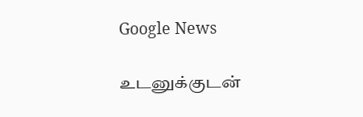Google News

உடனுக்குடன்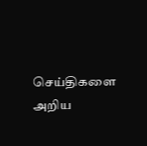செய்திகளை அறிய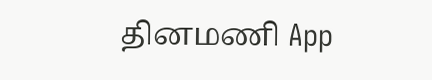தினமணி App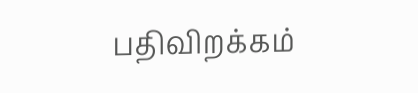பதிவிறக்கம்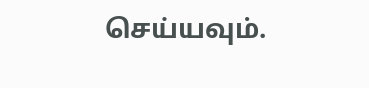செய்யவும்.